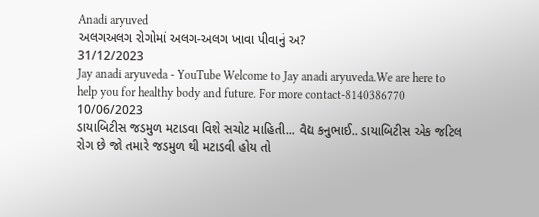Anadi aryuved
અલગઅલગ રોગોમાં અલગ-અલગ ખાવા પીવાનું અ?
31/12/2023
Jay anadi aryuveda - YouTube Welcome to Jay anadi aryuveda.We are here to help you for healthy body and future. For more contact-8140386770
10/06/2023
ડાયાબિટીસ જડમુળ મટાડવા વિશે સચોટ માહિતી... વૈદ્ય કનુભાઈ.. ડાયાબિટીસ એક જટિલ રોગ છે જો તમારે જડમુળ થી મટાડવી હોય તો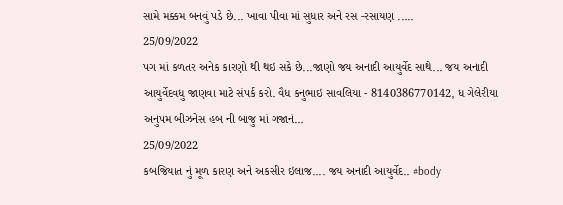સામે મક્કમ બનવું પડે છે... ખાવા પીવા માં સુધાર અને રસ -રસાયણ .....
25/09/2022
પગ માં કળતર અનેક કારણો થી થઇ સકે છે...જાણો જય અનાદી આયુર્વેદ સાથે... જય અનાદી આયુર્વેદવધુ જાણવા માટે સંપર્ક કરો. વૈધ કનુભાઇ સાવલિયા - 8140386770142, ધ ગેલેરીયા અનુપમ બીઝનેસ હબ ની બાજુ માં ગજાનં...
25/09/2022
કબજિયાત નું મૂળ કારણ અને અકસીર ઇલાજ.... જય અનાદી આયુર્વેદ.. #body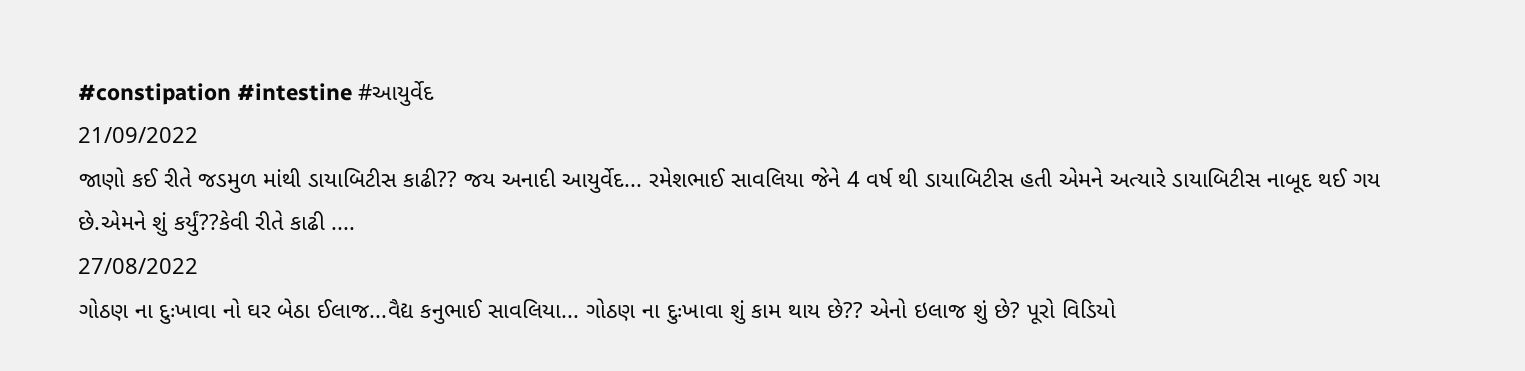#constipation #intestine #આયુર્વેદ
21/09/2022
જાણો કઈ રીતે જડમુળ માંથી ડાયાબિટીસ કાઢી?? જય અનાદી આયુર્વેદ... રમેશભાઈ સાવલિયા જેને 4 વર્ષ થી ડાયાબિટીસ હતી એમને અત્યારે ડાયાબિટીસ નાબૂદ થઈ ગય છે.એમને શું કર્યું??કેવી રીતે કાઢી ....
27/08/2022
ગોઠણ ના દુઃખાવા નો ઘર બેઠા ઈલાજ...વૈદ્ય કનુભાઈ સાવલિયા... ગોઠણ ના દુઃખાવા શું કામ થાય છે?? એનો ઇલાજ શું છે? પૂરો વિડિયો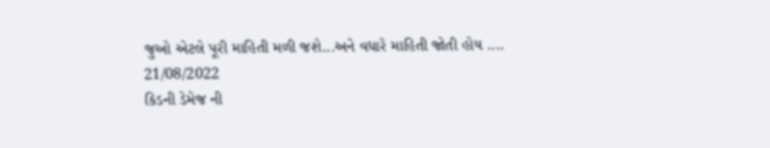જુઓ એટલે પૂરી માહિતી મળી જશે...અને વધારે માહિતી જોતી હોય ....
21/08/2022
કિડની ડેમેજ ની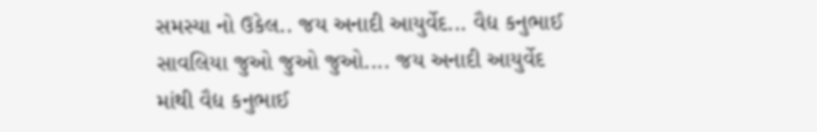સમસ્યા નો ઉકેલ.. જય અનાદી આયુર્વેદ... વૈદ્ય કનુભાઈ સાવલિયા જુઓ જુઓ જુઓ.... જય અનાદી આયુર્વેદ માંથી વૈદ્ય કનુભાઈ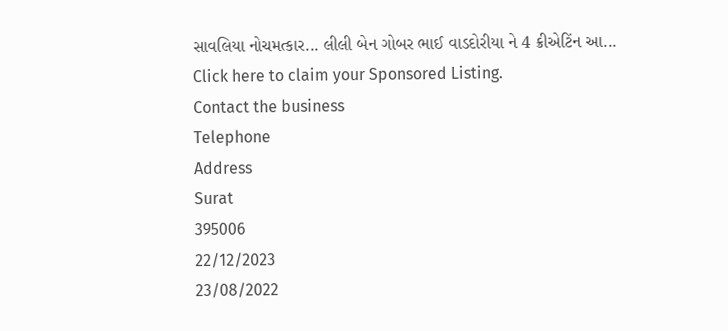સાવલિયા નોચમત્કાર... લીલી બેન ગોબર ભાઈ વાડદોરીયા ને 4 ક્રીએટિંન આ...
Click here to claim your Sponsored Listing.
Contact the business
Telephone
Address
Surat
395006
22/12/2023
23/08/2022